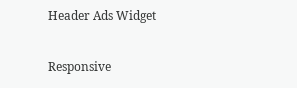Header Ads Widget

Responsive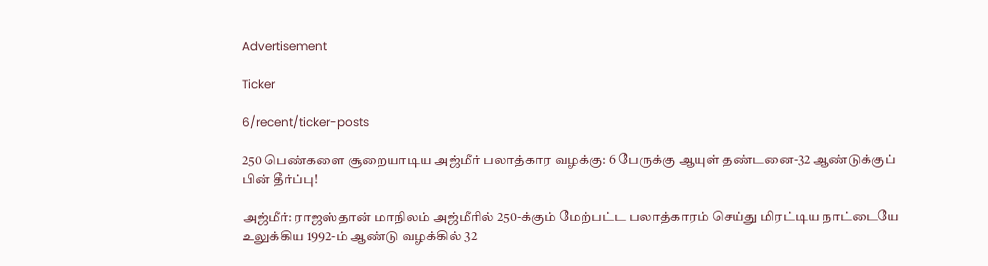Advertisement

Ticker

6/recent/ticker-posts

250 பெண்களை சூறையாடிய அஜ்மீர் பலாத்கார வழக்கு: 6 பேருக்கு ஆயுள் தண்டனை-32 ஆண்டுக்குப் பின் தீர்ப்பு!

அஜ்மீர்: ராஜஸ்தான் மாநிலம் அஜ்மீரில் 250-க்கும் மேற்பட்ட பலாத்காரம் செய்து மிரட்டிய நாட்டையே உலுக்கிய 1992-ம் ஆண்டு வழக்கில் 32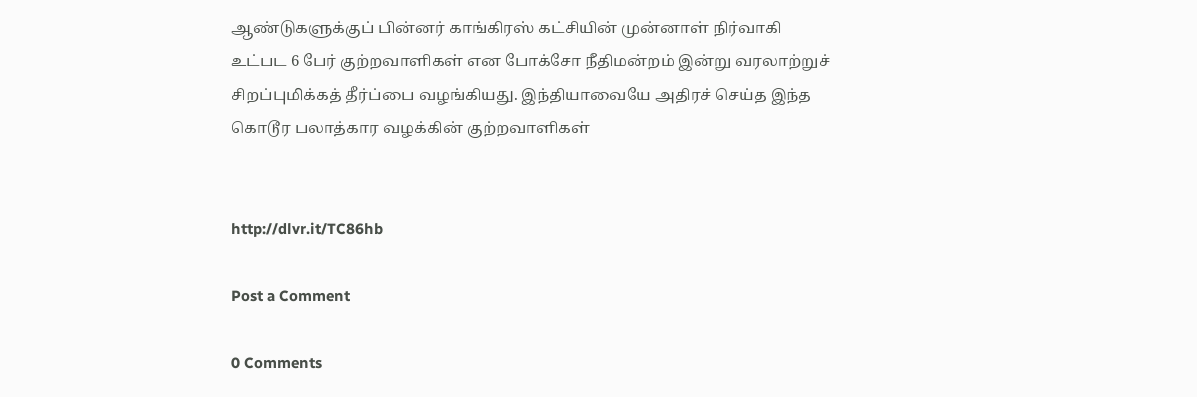ஆண்டுகளுக்குப் பின்னர் காங்கிரஸ் கட்சியின் முன்னாள் நிர்வாகி உட்பட 6 பேர் குற்றவாளிகள் என போக்சோ நீதிமன்றம் இன்று வரலாற்றுச் சிறப்புமிக்கத் தீர்ப்பை வழங்கியது. இந்தியாவையே அதிரச் செய்த இந்த கொடூர பலாத்கார வழக்கின் குற்றவாளிகள்


http://dlvr.it/TC86hb

Post a Comment

0 Comments